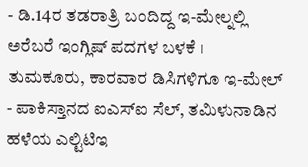- ಡಿ.14ರ ತಡರಾತ್ರಿ ಬಂದಿದ್ದ ಇ-ಮೇಲ್ನಲ್ಲಿ ಅರೆಬರೆ ಇಂಗ್ಲಿಷ್ ಪದಗಳ ಬಳಕೆ । ತುಮಕೂರು, ಕಾರವಾರ ಡಿಸಿಗಳಿಗೂ ಇ-ಮೇಲ್
- ಪಾಕಿಸ್ತಾನದ ಐಎಸ್ಐ ಸೆಲ್, ತಮಿಳುನಾಡಿನ ಹಳೆಯ ಎಲ್ಟಿಟಿಇ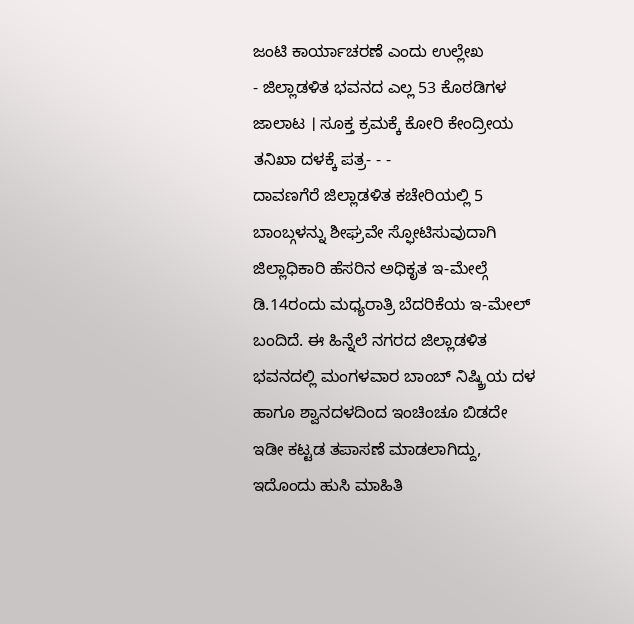ಜಂಟಿ ಕಾರ್ಯಾಚರಣೆ ಎಂದು ಉಲ್ಲೇಖ
- ಜಿಲ್ಲಾಡಳಿತ ಭವನದ ಎಲ್ಲ 53 ಕೊಠಡಿಗಳ ಜಾಲಾಟ । ಸೂಕ್ತ ಕ್ರಮಕ್ಕೆ ಕೋರಿ ಕೇಂದ್ರೀಯ ತನಿಖಾ ದಳಕ್ಕೆ ಪತ್ರ- - -
ದಾವಣಗೆರೆ ಜಿಲ್ಲಾಡಳಿತ ಕಚೇರಿಯಲ್ಲಿ 5 ಬಾಂಬ್ಗಳನ್ನು ಶೀಘ್ರವೇ ಸ್ಫೋಟಿಸುವುದಾಗಿ ಜಿಲ್ಲಾಧಿಕಾರಿ ಹೆಸರಿನ ಅಧಿಕೃತ ಇ-ಮೇಲ್ಗೆ ಡಿ.14ರಂದು ಮಧ್ಯರಾತ್ರಿ ಬೆದರಿಕೆಯ ಇ-ಮೇಲ್ ಬಂದಿದೆ. ಈ ಹಿನ್ನೆಲೆ ನಗರದ ಜಿಲ್ಲಾಡಳಿತ ಭವನದಲ್ಲಿ ಮಂಗಳವಾರ ಬಾಂಬ್ ನಿಷ್ಕ್ರಿಯ ದಳ ಹಾಗೂ ಶ್ವಾನದಳದಿಂದ ಇಂಚಿಂಚೂ ಬಿಡದೇ ಇಡೀ ಕಟ್ಟಡ ತಪಾಸಣೆ ಮಾಡಲಾಗಿದ್ದು, ಇದೊಂದು ಹುಸಿ ಮಾಹಿತಿ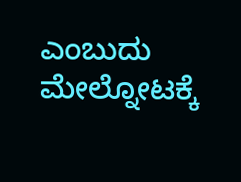ಎಂಬುದು ಮೇಲ್ನೋಟಕ್ಕೆ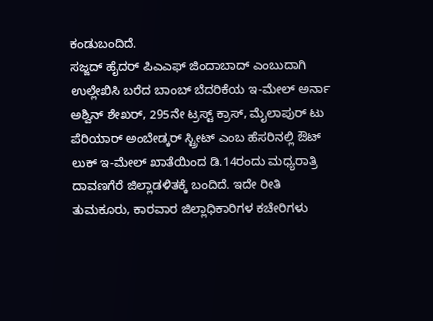ಕಂಡುಬಂದಿದೆ.
ಸಜ್ಜದ್ ಹೈದರ್ ಪಿಎಎಫ್ ಜಿಂದಾಬಾದ್ ಎಂಬುದಾಗಿ ಉಲ್ಲೇಖಿಸಿ ಬರೆದ ಬಾಂಬ್ ಬೆದರಿಕೆಯ ಇ-ಮೇಲ್ ಅರ್ನಾ ಅಶ್ವಿನ್ ಶೇಖರ್, 295ನೇ ಟ್ರಸ್ಟ್ ಕ್ರಾಸ್, ಮೈಲಾಪುರ್ ಟು ಪೆರಿಯಾರ್ ಅಂಬೇಡ್ಕರ್ ಸ್ಟ್ರೀಟ್ ಎಂಬ ಹೆಸರಿನಲ್ಲಿ ಔಟ್ ಲುಕ್ ಇ-ಮೇಲ್ ಖಾತೆಯಿಂದ ಡಿ.14ರಂದು ಮಧ್ಯರಾತ್ರಿ ದಾವಣಗೆರೆ ಜಿಲ್ಲಾಡಳಿತಕ್ಕೆ ಬಂದಿದೆ. ಇದೇ ರೀತಿ ತುಮಕೂರು, ಕಾರವಾರ ಜಿಲ್ಲಾಧಿಕಾರಿಗಳ ಕಚೇರಿಗಳು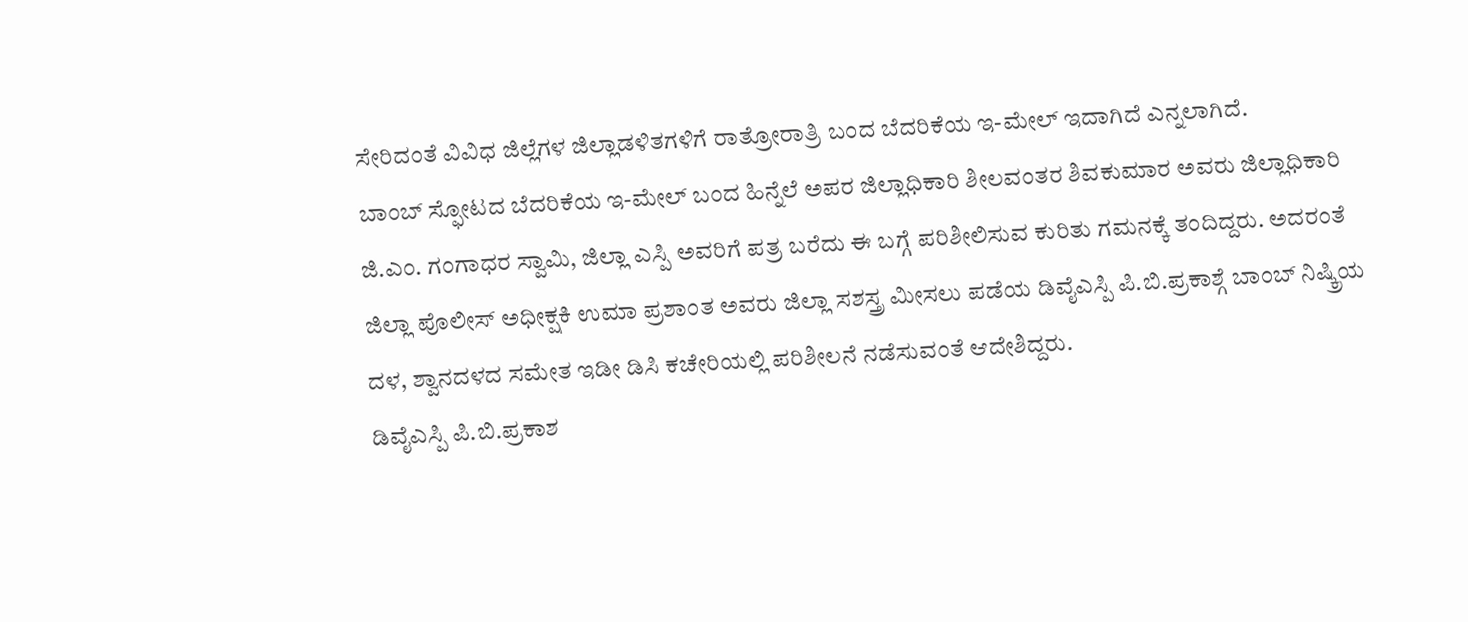ಸೇರಿದಂತೆ ವಿವಿಧ ಜಿಲ್ಲೆಗಳ ಜಿಲ್ಲಾಡಳಿತಗಳಿಗೆ ರಾತ್ರೋರಾತ್ರಿ ಬಂದ ಬೆದರಿಕೆಯ ಇ-ಮೇಲ್ ಇದಾಗಿದೆ ಎನ್ನಲಾಗಿದೆ.
ಬಾಂಬ್ ಸ್ಫೋಟದ ಬೆದರಿಕೆಯ ಇ-ಮೇಲ್ ಬಂದ ಹಿನ್ನೆಲೆ ಅಪರ ಜಿಲ್ಲಾಧಿಕಾರಿ ಶೀಲವಂತರ ಶಿವಕುಮಾರ ಅವರು ಜಿಲ್ಲಾಧಿಕಾರಿ ಜಿ.ಎಂ. ಗಂಗಾಧರ ಸ್ವಾಮಿ, ಜಿಲ್ಲಾ ಎಸ್ಪಿ ಅವರಿಗೆ ಪತ್ರ ಬರೆದು ಈ ಬಗ್ಗೆ ಪರಿಶೀಲಿಸುವ ಕುರಿತು ಗಮನಕ್ಕೆ ತಂದಿದ್ದರು. ಅದರಂತೆ ಜಿಲ್ಲಾ ಪೊಲೀಸ್ ಅಧೀಕ್ಷಕಿ ಉಮಾ ಪ್ರಶಾಂತ ಅವರು ಜಿಲ್ಲಾ ಸಶಸ್ತ್ರ ಮೀಸಲು ಪಡೆಯ ಡಿವೈಎಸ್ಪಿ ಪಿ.ಬಿ.ಪ್ರಕಾಶ್ಗೆ ಬಾಂಬ್ ನಿಷ್ಕ್ರಿಯ ದಳ, ಶ್ವಾನದಳದ ಸಮೇತ ಇಡೀ ಡಿಸಿ ಕಚೇರಿಯಲ್ಲಿ ಪರಿಶೀಲನೆ ನಡೆಸುವಂತೆ ಆದೇಶಿದ್ದರು.
ಡಿವೈಎಸ್ಪಿ ಪಿ.ಬಿ.ಪ್ರಕಾಶ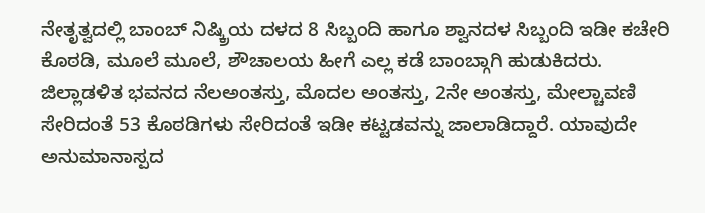ನೇತೃತ್ವದಲ್ಲಿ ಬಾಂಬ್ ನಿಷ್ಕ್ರಿಯ ದಳದ 8 ಸಿಬ್ಬಂದಿ ಹಾಗೂ ಶ್ವಾನದಳ ಸಿಬ್ಬಂದಿ ಇಡೀ ಕಚೇರಿ ಕೊಠಡಿ, ಮೂಲೆ ಮೂಲೆ, ಶೌಚಾಲಯ ಹೀಗೆ ಎಲ್ಲ ಕಡೆ ಬಾಂಬ್ಗಾಗಿ ಹುಡುಕಿದರು. ಜಿಲ್ಲಾಡಳಿತ ಭವನದ ನೆಲಅಂತಸ್ತು, ಮೊದಲ ಅಂತಸ್ತು, 2ನೇ ಅಂತಸ್ತು, ಮೇಲ್ಚಾವಣಿ ಸೇರಿದಂತೆ 53 ಕೊಠಡಿಗಳು ಸೇರಿದಂತೆ ಇಡೀ ಕಟ್ಟಡವನ್ನು ಜಾಲಾಡಿದ್ದಾರೆ. ಯಾವುದೇ ಅನುಮಾನಾಸ್ಪದ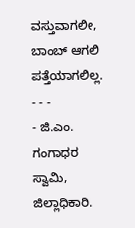ವಸ್ತುವಾಗಲೀ, ಬಾಂಬ್ ಆಗಲಿ ಪತ್ತೆಯಾಗಲಿಲ್ಲ.
- - -
- ಜಿ.ಎಂ. ಗಂಗಾಧರ ಸ್ವಾಮಿ, ಜಿಲ್ಲಾಧಿಕಾರಿ.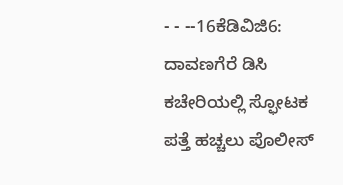- - --16ಕೆಡಿವಿಜಿ6: ದಾವಣಗೆರೆ ಡಿಸಿ ಕಚೇರಿಯಲ್ಲಿ ಸ್ಫೋಟಕ ಪತ್ತೆ ಹಚ್ಚಲು ಪೊಲೀಸ್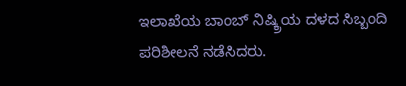ಇಲಾಖೆಯ ಬಾಂಬ್ ನಿಷ್ಕ್ರಿಯ ದಳದ ಸಿಬ್ಬಂದಿ ಪರಿಶೀಲನೆ ನಡೆಸಿದರು.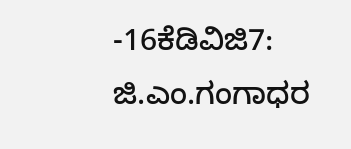-16ಕೆಡಿವಿಜಿ7: ಜಿ.ಎಂ.ಗಂಗಾಧರ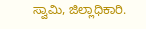ಸ್ವಾಮಿ, ಜಿಲ್ಲಾಧಿಕಾರಿ.